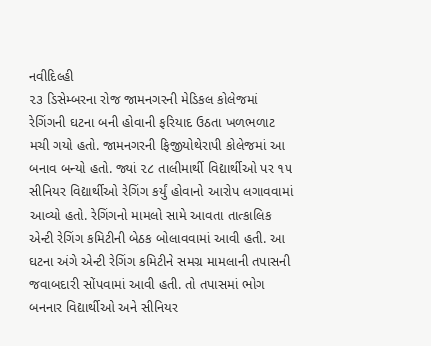નવીદિલ્હી
૨૩ ડિસેમ્બરના રોજ જામનગરની મેડિકલ કોલેજમાં રેગિંગની ઘટના બની હોવાની ફરિયાદ ઉઠતા ખળભળાટ મચી ગયો હતો. જામનગરની ફિજીયોથેરાપી કોલેજમાં આ બનાવ બન્યો હતો. જ્યાં ૨૮ તાલીમાર્થી વિદ્યાર્થીઓ પર ૧૫ સીનિયર વિદ્યાર્થીઓ રેગિંગ કર્યું હોવાનો આરોપ લગાવવામાં આવ્યો હતો. રેગિંગનો મામલો સામે આવતા તાત્કાલિક એન્ટી રેગિંગ કમિટીની બેઠક બોલાવવામાં આવી હતી. આ ઘટના અંગે એન્ટી રેગિંગ કમિટીને સમગ્ર મામલાની તપાસની જવાબદારી સોંપવામાં આવી હતી. તો તપાસમાં ભોગ બનનાર વિદ્યાર્થીઓ અને સીનિયર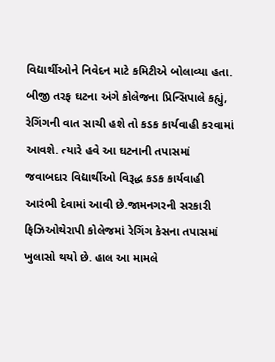વિદ્યાર્થીઓને નિવેદન માટે કમિટીએ બોલાવ્યા હતા. બીજી તરફ ઘટના અંગે કોલેજના પ્રિન્સિપાલે કહ્યું, રેગિંગની વાત સાચી હશે તો કડક કાર્યવાહી કરવામાં આવશે. ત્યારે હવે આ ઘટનાની તપાસમાં જવાબદાર વિદ્યાર્થીઓ વિરૂદ્ધ કડક કાર્યવાહી આરંભી દેવામાં આવી છે.જામનગરની સરકારી ફિઝિઓથેરાપી કોલેજમાં રેગિંગ કેસના તપાસમાં ખુલાસો થયો છે. હાલ આ મામલે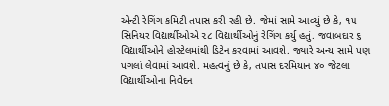એન્ટી રેગિંગ કમિટી તપાસ કરી રહી છે. જેમાં સામે આવ્યું છે કે, ૧૫ સિનિયર વિદ્યાર્થીઓએ ૨૮ વિદ્યાર્થીઓનું રેગિંગ કર્યુ હતું. જવાબદાર ૬ વિદ્યાર્થીઓને હોસ્ટેલમાંથી ડિટેન કરવામાં આવશે. જ્યારે અન્ય સામે પણ પગલાં લેવામાં આવશે. મહત્વનું છે કે, તપાસ દરમિયાન ૪૦ જેટલા વિદ્યાર્થીઓના નિવેદન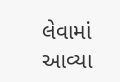લેવામાં આવ્યા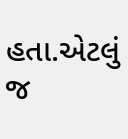હતા.એટલું જ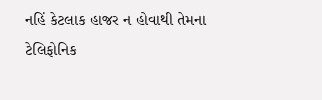નહિં કેટલાક હાજર ન હોવાથી તેમના ટેલિફોનિક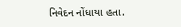નિવેદન નોંધાયા હતા.